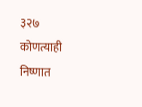३२७
कोणत्याही निष्णात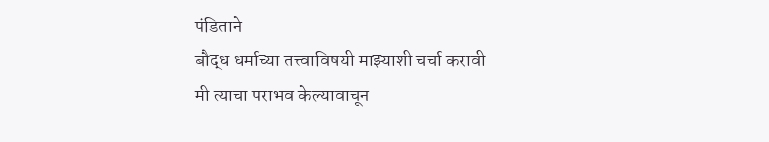पंडिताने
बौद्ध धर्माच्या तत्त्वाविषयी माझ्याशी चर्चा करावी
मी त्याचा पराभव केल्यावाचून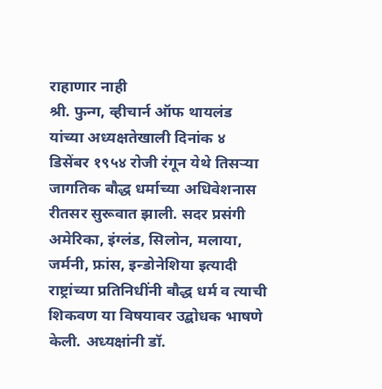राहाणार नाही
श्री. फुन्ग, व्हीचार्न ऑफ थायलंड यांच्या अध्यक्षतेखाली दिनांक ४ डिसेंबर १९५४ रोजी रंगून येथे तिसऱ्या जागतिक बौद्ध धर्माच्या अधिवेशनास रीतसर सुरूवात झाली. सदर प्रसंगी अमेरिका, इंग्लंड, सिलोन, मलाया, जर्मनी, फ्रांस, इन्डोनेशिया इत्यादी राष्ट्रांच्या प्रतिनिधींनी बौद्ध धर्म व त्याची शिकवण या विषयावर उद्बोधक भाषणे केली. अध्यक्षांनी डॉ.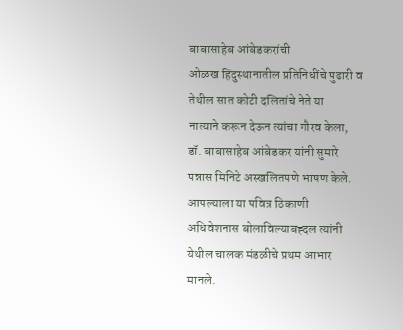बाबासाहेब आंबेडकरांची
ओळख हिंदुस्थानातील प्रतिनिधींचे पुढारी व तेथील सात कोटी दलितांचे नेते या
नात्याने करून देऊन त्यांचा गौरव केला,
डॉ. बाबासाहेब आंबेडकर यांनी सुमारे पन्नास मिनिटे अस्खलितपणे भाषण केले. आपल्याला या पवित्र ठिकाणी अधिवेशनास बोलाविल्याबह्दल त्यांनी येथील चालक मंडळीचे प्रथम आभार मानले.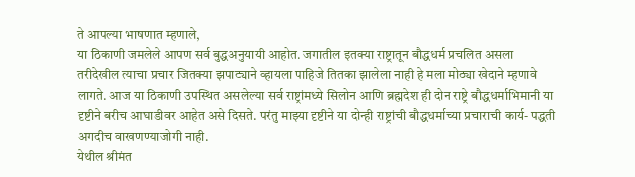ते आपल्या भाषणात म्हणाले,
या ठिकाणी जमलेले आपण सर्व बुद्धअनुयायी आहोत. जगातील इतक्या राष्ट्रातून बौद्धधर्म प्रचलित असला तरीदेखील त्याचा प्रचार जितक्या झपाट्याने व्हायला पाहिजे तितका झालेला नाही हे मला मोठ्या खेदाने म्हणावे लागते. आज या ठिकाणी उपस्थित असलेल्या सर्व राष्ट्रांमध्ये सिलोन आणि ब्रह्मदेश ही दोन राष्ट्रे बौद्धधर्माभिमानी या दृष्टीने बरीच आघाडीवर आहेत असे दिसते. परंतु माझ्या दृष्टीने या दोन्ही राष्ट्रांची बौद्धधर्माच्या प्रचाराची कार्य- पद्धती अगदीच वाखणण्याजोगी नाही.
येथील श्रीमंत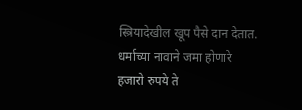स्त्रियादेखील खूप पैसे दान देतात. धर्माच्या नावाने जमा होणारे हजारो रुपये ते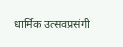धार्मिक उत्सवप्रसंगी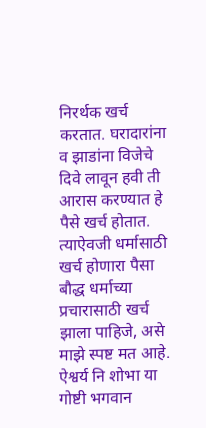निरर्थक खर्च करतात. घरादारांना व झाडांना विजेचे दिवे लावून हवी ती आरास करण्यात हे पैसे खर्च होतात. त्याऐवजी धर्मासाठी खर्च होणारा पैसा बौद्ध धर्माच्या प्रचारासाठी खर्च झाला पाहिजे, असे माझे स्पष्ट मत आहे. ऐश्वर्य नि शोभा या गोष्टी भगवान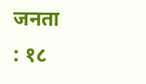जनता : १८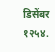डिसेंबर १२५४.